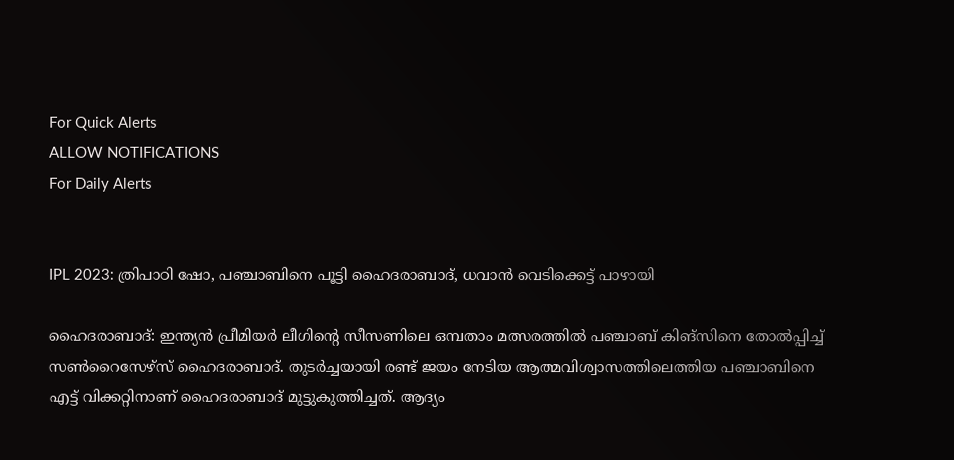For Quick Alerts
ALLOW NOTIFICATIONS
For Daily Alerts


IPL 2023: ത്രിപാഠി ഷോ, പഞ്ചാബിനെ പൂട്ടി ഹൈദരാബാദ്, ധവാന്‍ വെടിക്കെട്ട് പാഴായി

ഹൈദരാബാദ്: ഇന്ത്യന്‍ പ്രീമിയര്‍ ലീഗിന്റെ സീസണിലെ ഒമ്പതാം മത്സരത്തില്‍ പഞ്ചാബ് കിങ്‌സിനെ തോല്‍പ്പിച്ച് സണ്‍റൈസേഴ്‌സ് ഹൈദരാബാദ്. തുടര്‍ച്ചയായി രണ്ട് ജയം നേടിയ ആത്മവിശ്വാസത്തിലെത്തിയ പഞ്ചാബിനെ എട്ട് വിക്കറ്റിനാണ് ഹൈദരാബാദ് മുട്ടുകുത്തിച്ചത്. ആദ്യം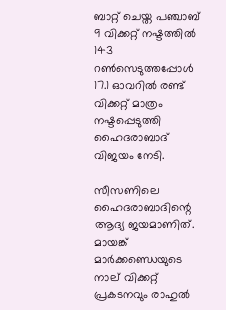ബാറ്റ് ചെയ്ത പഞ്ചാബ് 9 വിക്കറ്റ് നഷ്ടത്തില്‍ 143 റണ്‍സെടുത്തപ്പോള്‍ 17.1 ഓവറില്‍ രണ്ട് വിക്കറ്റ് മാത്രം നഷ്ടപ്പെടുത്തി ഹൈദരാബാദ് വിജയം നേടി.

സീസണിലെ ഹൈദരാബാദിന്റെ ആദ്യ ജയമാണിത്. മായങ്ക് മാര്‍ക്കണ്ഡെയുടെ നാല് വിക്കറ്റ് പ്രകടനവും രാഹുല്‍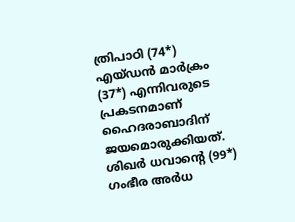ത്രിപാഠി (74*) എയ്ഡന്‍ മാര്‍ക്രം (37*) എന്നിവരുടെ പ്രകടനമാണ് ഹൈദരാബാദിന് ജയമൊരുക്കിയത്. ശിഖര്‍ ധവാന്റെ (99*) ഗംഭീര അര്‍ധ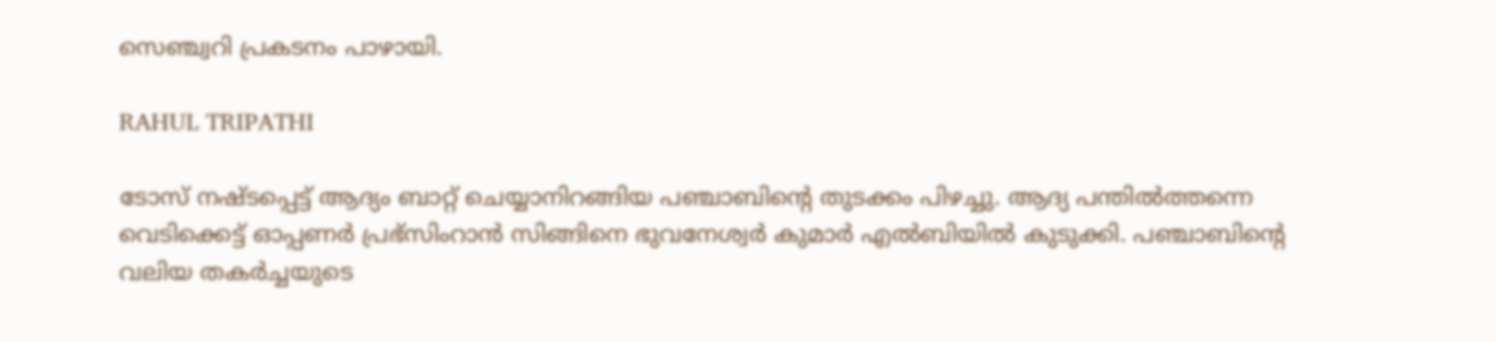സെഞ്ച്വറി പ്രകടനം പാഴായി.

RAHUL TRIPATHI

ടോസ് നഷ്ടപ്പെട്ട് ആദ്യം ബാറ്റ് ചെയ്യാനിറങ്ങിയ പഞ്ചാബിന്റെ തുടക്കം പിഴച്ചു. ആദ്യ പന്തില്‍ത്തന്നെ വെടിക്കെട്ട് ഓപ്പണര്‍ പ്രഭ്‌സിംറാന്‍ സിങ്ങിനെ ഭുവനേശ്വര്‍ കുമാര്‍ എല്‍ബിയില്‍ കുടുക്കി. പഞ്ചാബിന്റെ വലിയ തകര്‍ച്ചയുടെ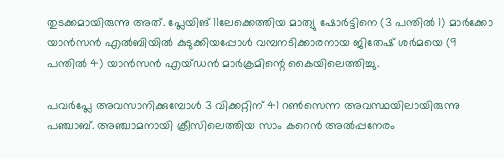തുടക്കമായിരുന്നു അത്. പ്ലേയിങ് 11ലേക്കെത്തിയ മാത്യു ഷോര്‍ട്ടിനെ (3 പന്തില്‍ 1) മാര്‍ക്കോ യാന്‍സന്‍ എല്‍ബിയില്‍ കുടുക്കിയപ്പോള്‍ വമ്പനടിക്കാരനായ ജിതേഷ് ശര്‍മയെ (9 പന്തില്‍ 4) യാന്‍സന്‍ എയ്ഡന്‍ മാര്‍ക്രമിന്റെ കൈയിലെത്തിച്ചു.

പവര്‍പ്ലേ അവസാനിക്കുമ്പോള്‍ 3 വിക്കറ്റിന് 41 റണ്‍സെന്ന അവസ്ഥയിലായിരുന്നു പഞ്ചാബ്. അഞ്ചാമനായി ക്രീസിലെത്തിയ സാം കറെന്‍ അല്‍പ്പനേരം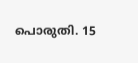പൊരുതി. 15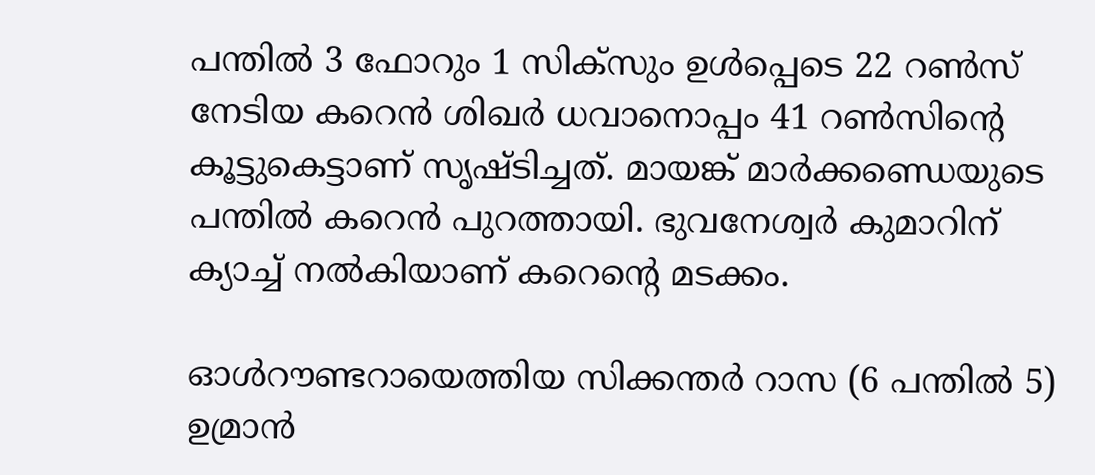പന്തില്‍ 3 ഫോറും 1 സിക്‌സും ഉള്‍പ്പെടെ 22 റണ്‍സ് നേടിയ കറെന്‍ ശിഖര്‍ ധവാനൊപ്പം 41 റണ്‍സിന്റെ കൂട്ടുകെട്ടാണ് സൃഷ്ടിച്ചത്. മായങ്ക് മാര്‍ക്കണ്ഡെയുടെ പന്തില്‍ കറെന്‍ പുറത്തായി. ഭുവനേശ്വര്‍ കുമാറിന് ക്യാച്ച് നല്‍കിയാണ് കറെന്റെ മടക്കം.

ഓള്‍റൗണ്ടറായെത്തിയ സിക്കന്തര്‍ റാസ (6 പന്തില്‍ 5) ഉമ്രാന്‍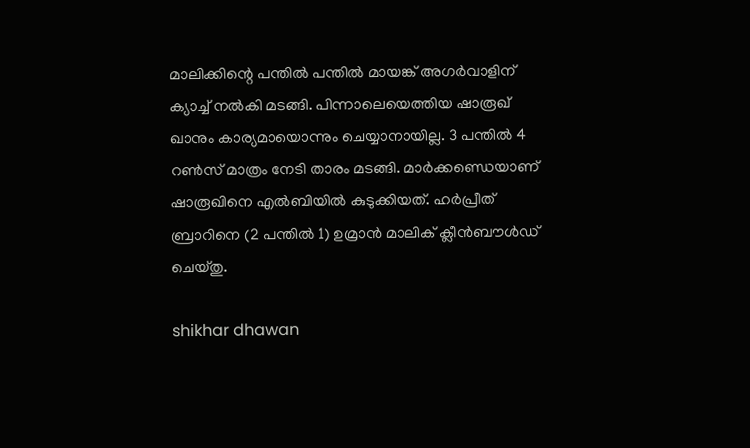മാലിക്കിന്റെ പന്തില്‍ പന്തില്‍ മായങ്ക് അഗര്‍വാളിന് ക്യാച്ച് നല്‍കി മടങ്ങി. പിന്നാലെയെത്തിയ ഷാരൂഖ് ഖാനും കാര്യമായൊന്നും ചെയ്യാനായില്ല. 3 പന്തില്‍ 4 റണ്‍സ് മാത്രം നേടി താരം മടങ്ങി. മാര്‍ക്കണ്ഡെയാണ് ഷാരൂഖിനെ എല്‍ബിയില്‍ കുടുക്കിയത്. ഹര്‍പ്രീത് ബ്രാറിനെ (2 പന്തില്‍ 1) ഉമ്രാന്‍ മാലിക് ക്ലീന്‍ബൗള്‍ഡ് ചെയ്തു.

shikhar dhawan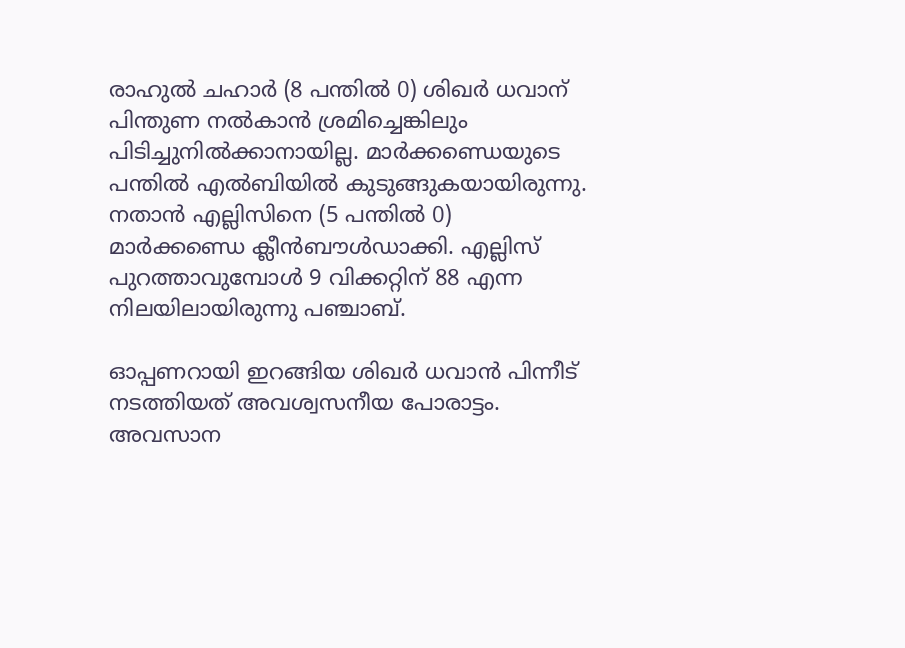രാഹുല്‍ ചഹാര്‍ (8 പന്തില്‍ 0) ശിഖര്‍ ധവാന് പിന്തുണ നല്‍കാന്‍ ശ്രമിച്ചെങ്കിലും പിടിച്ചുനില്‍ക്കാനായില്ല. മാര്‍ക്കണ്ഡെയുടെ പന്തില്‍ എല്‍ബിയില്‍ കുടുങ്ങുകയായിരുന്നു. നതാന്‍ എല്ലിസിനെ (5 പന്തില്‍ 0) മാര്‍ക്കണ്ഡെ ക്ലീന്‍ബൗള്‍ഡാക്കി. എല്ലിസ് പുറത്താവുമ്പോള്‍ 9 വിക്കറ്റിന് 88 എന്ന നിലയിലായിരുന്നു പഞ്ചാബ്.

ഓപ്പണറായി ഇറങ്ങിയ ശിഖര്‍ ധവാന്‍ പിന്നീട് നടത്തിയത് അവശ്വസനീയ പോരാട്ടം. അവസാന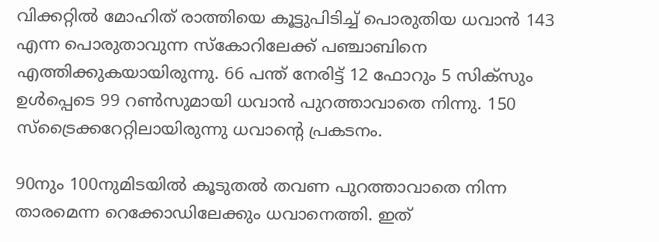വിക്കറ്റില്‍ മോഹിത് രാത്തിയെ കൂട്ടുപിടിച്ച് പൊരുതിയ ധവാന്‍ 143 എന്ന പൊരുതാവുന്ന സ്‌കോറിലേക്ക് പഞ്ചാബിനെ എത്തിക്കുകയായിരുന്നു. 66 പന്ത് നേരിട്ട് 12 ഫോറും 5 സിക്‌സും ഉള്‍പ്പെടെ 99 റണ്‍സുമായി ധവാന്‍ പുറത്താവാതെ നിന്നു. 150 സ്‌ട്രൈക്കറേറ്റിലായിരുന്നു ധവാന്റെ പ്രകടനം.

90നും 100നുമിടയില്‍ കൂടുതല്‍ തവണ പുറത്താവാതെ നിന്ന താരമെന്ന റെക്കോഡിലേക്കും ധവാനെത്തി. ഇത്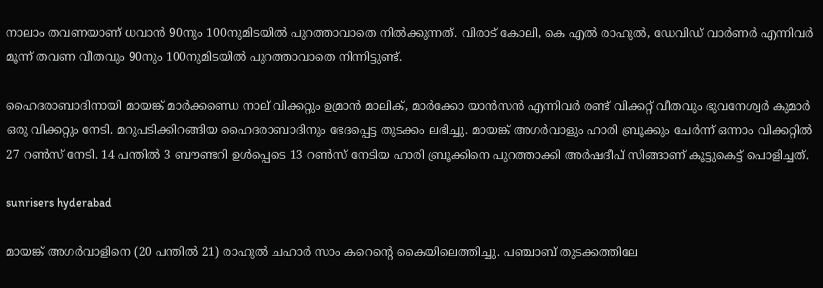നാലാം തവണയാണ് ധവാന്‍ 90നും 100നുമിടയില്‍ പുറത്താവാതെ നില്‍ക്കുന്നത്. വിരാട് കോലി, കെ എല്‍ രാഹുല്‍, ഡേവിഡ് വാര്‍ണര്‍ എന്നിവര്‍ മൂന്ന് തവണ വീതവും 90നും 100നുമിടയില്‍ പുറത്താവാതെ നിന്നിട്ടുണ്ട്.

ഹൈദരാബാദിനായി മായങ്ക് മാര്‍ക്കണ്ഡെ നാല് വിക്കറ്റും ഉമ്രാന്‍ മാലിക്, മാര്‍ക്കോ യാന്‍സന്‍ എന്നിവര്‍ രണ്ട് വിക്കറ്റ് വീതവും ഭുവനേശ്വര്‍ കുമാര്‍ ഒരു വിക്കറ്റും നേടി. മറുപടിക്കിറങ്ങിയ ഹൈദരാബാദിനും ഭേദപ്പെട്ട തുടക്കം ലഭിച്ചു. മായങ്ക് അഗര്‍വാളും ഹാരി ബ്രൂക്കും ചേര്‍ന്ന് ഒന്നാം വിക്കറ്റില്‍ 27 റണ്‍സ് നേടി. 14 പന്തില്‍ 3 ബൗണ്ടറി ഉള്‍പ്പെടെ 13 റണ്‍സ് നേടിയ ഹാരി ബ്രൂക്കിനെ പുറത്താക്കി അര്‍ഷദീപ് സിങ്ങാണ് കൂട്ടുകെട്ട് പൊളിച്ചത്.

sunrisers hyderabad

മായങ്ക് അഗര്‍വാളിനെ (20 പന്തില്‍ 21) രാഹുല്‍ ചഹാര്‍ സാം കറെന്റെ കൈയിലെത്തിച്ചു. പഞ്ചാബ് തുടക്കത്തിലേ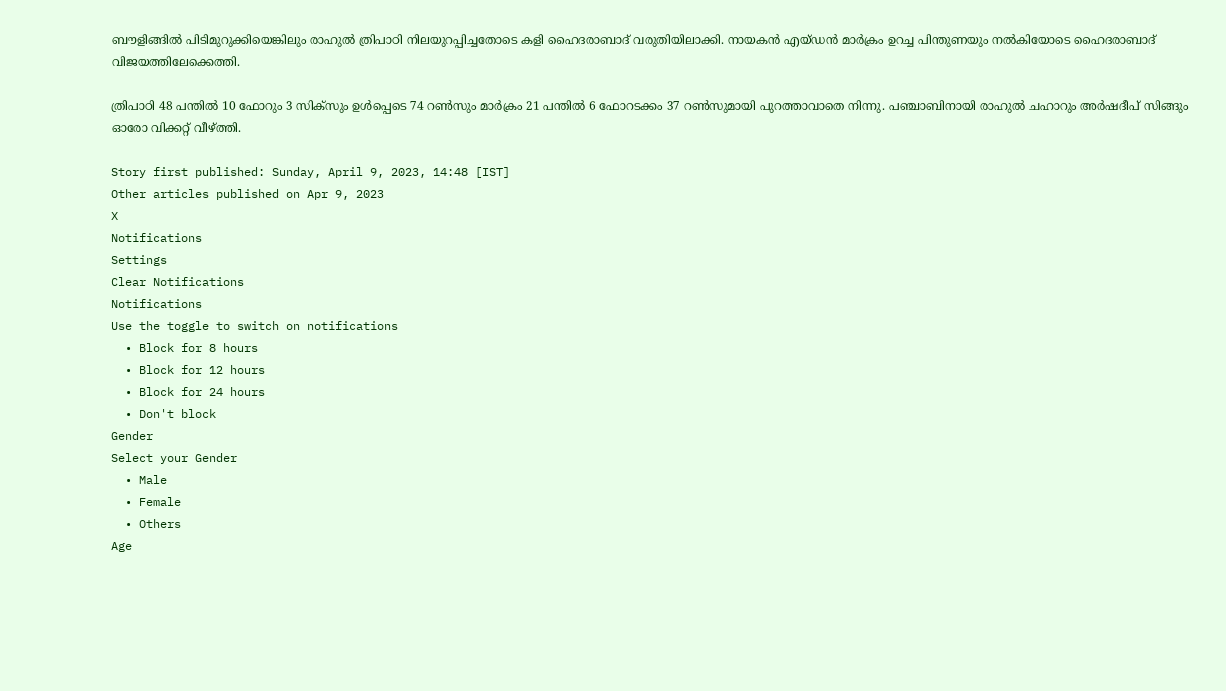ബൗളിങ്ങില്‍ പിടിമുറുക്കിയെങ്കിലും രാഹുല്‍ ത്രിപാഠി നിലയുറപ്പിച്ചതോടെ കളി ഹൈദരാബാദ് വരുതിയിലാക്കി. നായകന്‍ എയ്ഡന്‍ മാര്‍ക്രം ഉറച്ച പിന്തുണയും നല്‍കിയോടെ ഹൈദരാബാദ് വിജയത്തിലേക്കെത്തി.

ത്രിപാഠി 48 പന്തില്‍ 10 ഫോറും 3 സിക്‌സും ഉള്‍പ്പെടെ 74 റണ്‍സും മാര്‍ക്രം 21 പന്തില്‍ 6 ഫോറടക്കം 37 റണ്‍സുമായി പുറത്താവാതെ നിന്നു. പഞ്ചാബിനായി രാഹുല്‍ ചഹാറും അര്‍ഷദീപ് സിങ്ങും ഓരോ വിക്കറ്റ് വീഴ്ത്തി.

Story first published: Sunday, April 9, 2023, 14:48 [IST]
Other articles published on Apr 9, 2023
X
Notifications
Settings
Clear Notifications
Notifications
Use the toggle to switch on notifications
  • Block for 8 hours
  • Block for 12 hours
  • Block for 24 hours
  • Don't block
Gender
Select your Gender
  • Male
  • Female
  • Others
Age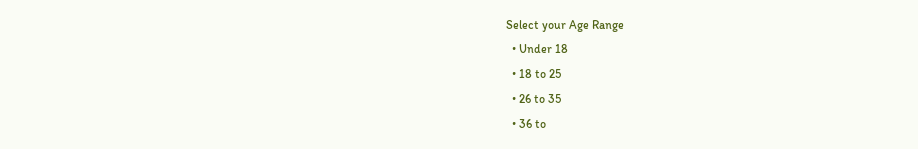Select your Age Range
  • Under 18
  • 18 to 25
  • 26 to 35
  • 36 to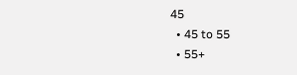45
  • 45 to 55
  • 55+